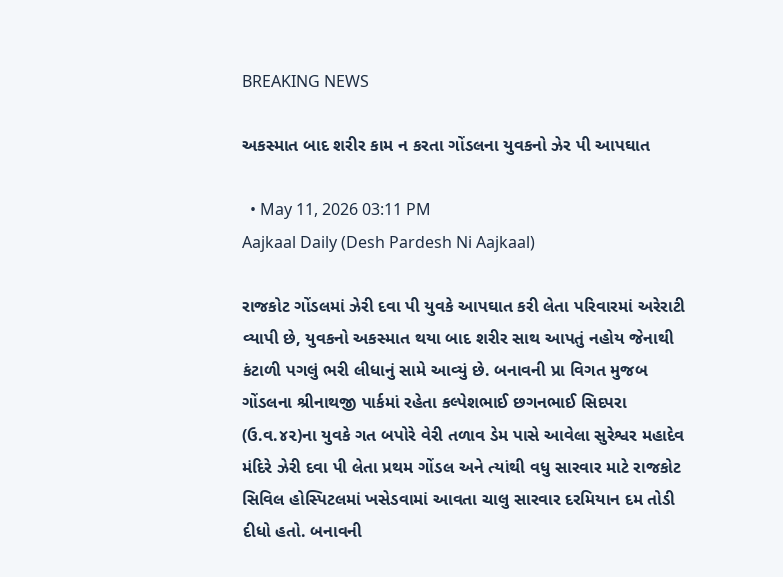BREAKING NEWS

અકસ્માત બાદ શરીર કામ ન કરતા ગોંડલના યુવકનો ઝેર પી આપઘાત

  • May 11, 2026 03:11 PM
Aajkaal Daily (Desh Pardesh Ni Aajkaal)

રાજકોટ ગોંડલમાં ઝેરી દવા પી યુવકે આપઘાત કરી લેતા પરિવારમાં અરેરાટી વ્યાપી છે, યુવકનો અકસ્માત થયા બાદ શરીર સાથ આપતું નહોય જેનાથી કંટાળી પગલું ભરી લીધાનું સામે આવ્યું છે. બનાવની પ્રા વિગત મુજબ ગોંડલના શ્રીનાથજી પાર્કમાં રહેતા કલ્પેશભાઈ છગનભાઈ સિદપરા (ઉ.વ.૪૨)ના યુવકે ગત બપોરે વેરી તળાવ ડેમ પાસે આવેલા સુરેશ્વર મહાદેવ મંદિરે ઝેરી દવા પી લેતા પ્રથમ ગોંડલ અને ત્યાંથી વધુ સારવાર માટે રાજકોટ સિવિલ હોસ્પિટલમાં ખસેડવામાં આવતા ચાલુ સારવાર દરમિયાન દમ તોડી દીધો હતો. બનાવની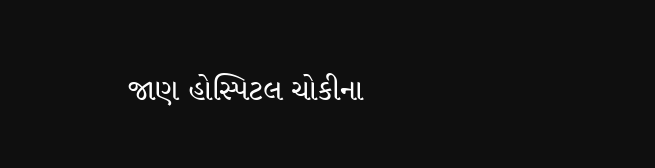જાણ હોસ્પિટલ ચોકીના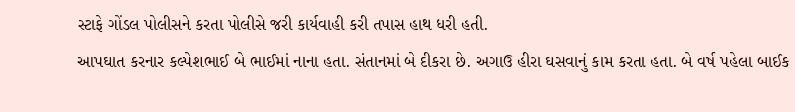સ્ટાફે ગોંડલ પોલીસને કરતા પોલીસે જરી કાર્યવાહી કરી તપાસ હાથ ધરી હતી.
આપઘાત કરનાર કલ્પેશભાઈ બે ભાઈમાં નાના હતા. સંતાનમાં બે દીકરા છે. અગાઉ હીરા ઘસવાનું કામ કરતા હતા. બે વર્ષ પહેલા બાઈક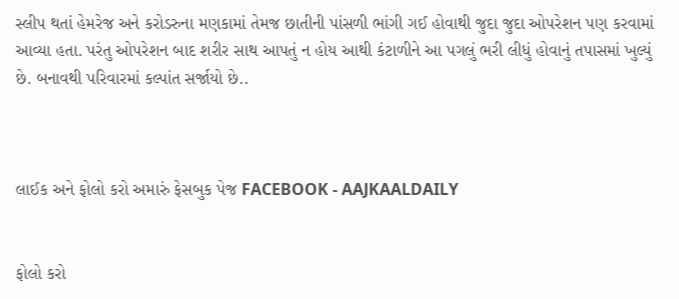સ્લીપ થતાં હેમરેજ અને કરોડરુના મણકામાં તેમજ છાતીની પાંસળી ભાંગી ગઈ હોવાથી જુદા જુદા ઓપરેશન પણ કરવામાં આવ્યા હતા. પરંતુ ઓપરેશન બાદ શરીર સાથ આપતું ન હોય આથી કંટાળીને આ પગલું ભરી લીધું હોવાનું તપાસમાં ખુલ્યું છે. બનાવથી પરિવારમાં કલ્પાંત સર્જાયો છે..



લાઈક અને ફોલો કરો અમારું ફેસબુક પેજ FACEBOOK - AAJKAALDAILY


ફોલો કરો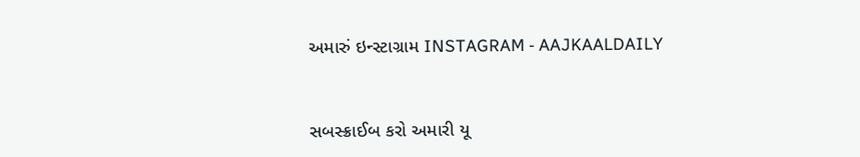અમારું ઇન્સ્ટાગ્રામ INSTAGRAM - AAJKAALDAILY


સબસ્ક્રાઈબ કરો અમારી યૂ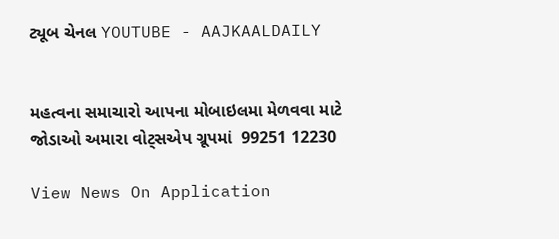ટ્યૂબ ચેનલ YOUTUBE - AAJKAALDAILY


મહત્વના સમાચારો આપના મોબાઇલમા મેળવવા માટે જોડાઓ અમારા વોટ્સએપ ગ્રૂપમાં  99251 12230

View News On Application